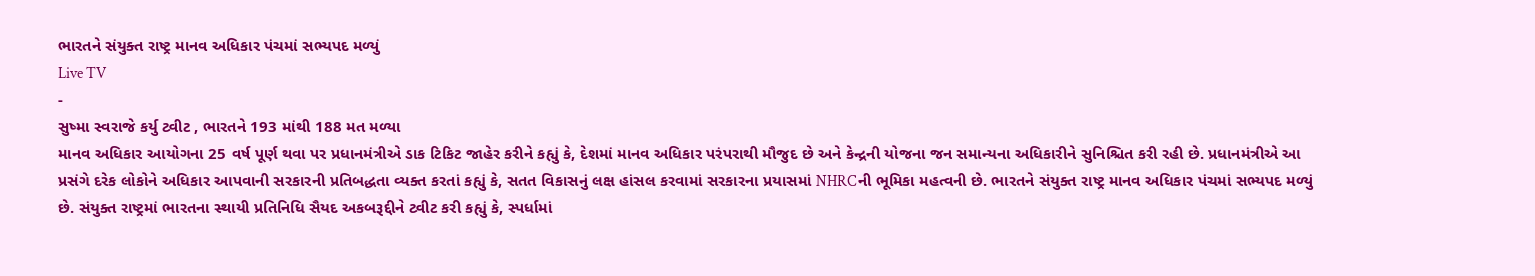ભારતને સંયુક્ત રાષ્ટ્ર માનવ અધિકાર પંચમાં સભ્યપદ મળ્યું
Live TV
-
સુષ્મા સ્વરાજે કર્યુ ટ્વીટ , ભારતને 193 માંથી 188 મત મળ્યા
માનવ અધિકાર આયોગના 25 વર્ષ પૂર્ણ થવા પર પ્રધાનમંત્રીએ ડાક ટિકિટ જાહેર કરીને કહ્યું કે, દેશમાં માનવ અધિકાર પરંપરાથી મૌજુદ છે અને કેન્દ્રની યોજના જન સમાન્યના અધિકારીને સુનિશ્ચિત કરી રહી છે. પ્રધાનમંત્રીએ આ પ્રસંગે દરેક લોકોને અધિકાર આપવાની સરકારની પ્રતિબદ્ધતા વ્યક્ત કરતાં કહ્યું કે, સતત વિકાસનું લક્ષ હાંસલ કરવામાં સરકારના પ્રયાસમાં NHRCની ભૂમિકા મહત્વની છે. ભારતને સંયુક્ત રાષ્ટ્ર માનવ અધિકાર પંચમાં સભ્યપદ મળ્યું છે. સંયુક્ત રાષ્ટ્રમાં ભારતના સ્થાયી પ્રતિનિધિ સૈયદ અકબરૂદ્દીને ટ્વીટ કરી કહ્યું કે, સ્પર્ધામાં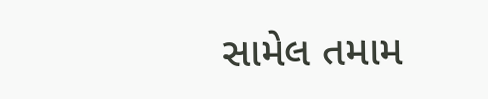સામેલ તમામ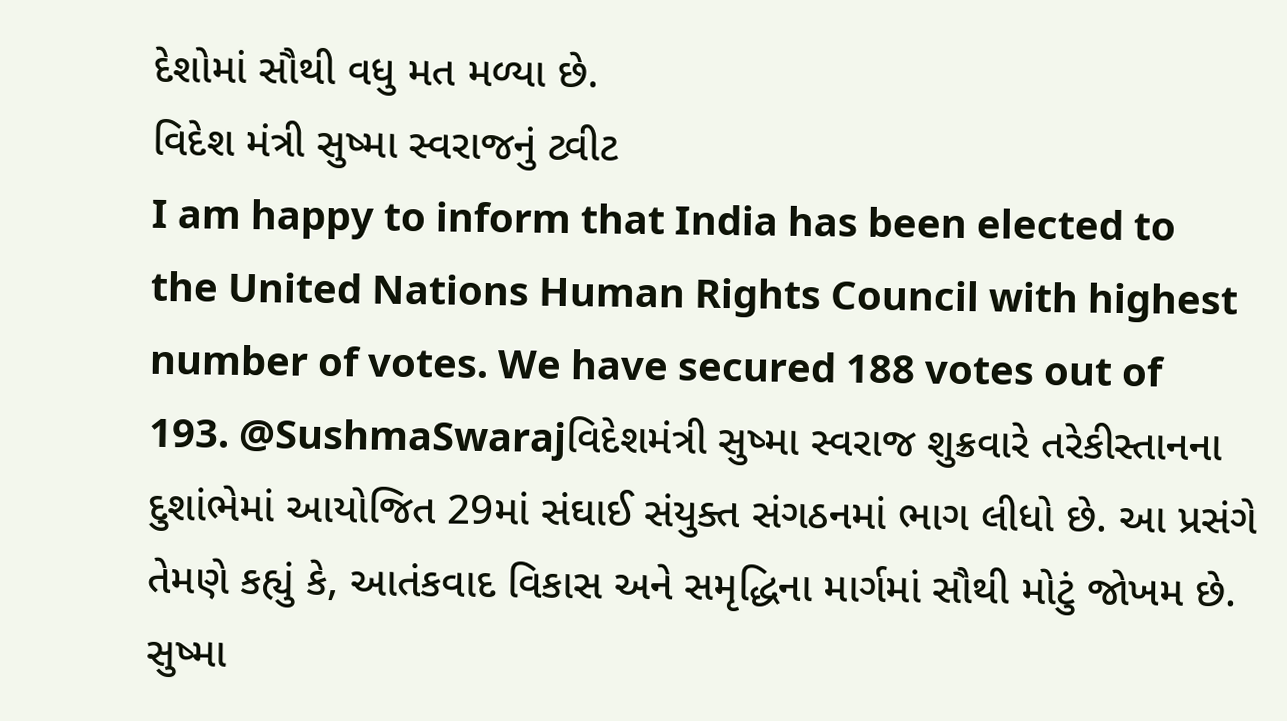દેશોમાં સૌથી વધુ મત મળ્યા છે.
વિદેશ મંત્રી સુષ્મા સ્વરાજનું ટ્વીટ
I am happy to inform that India has been elected to the United Nations Human Rights Council with highest number of votes. We have secured 188 votes out of 193. @SushmaSwarajવિદેશમંત્રી સુષ્મા સ્વરાજ શુક્રવારે તરેકીસ્તાનના દુશાંભેમાં આયોજિત 29માં સંઘાઈ સંયુક્ત સંગઠનમાં ભાગ લીધો છે. આ પ્રસંગે તેમણે કહ્યું કે, આતંકવાદ વિકાસ અને સમૃદ્ધિના માર્ગમાં સૌથી મોટું જોખમ છે. સુષ્મા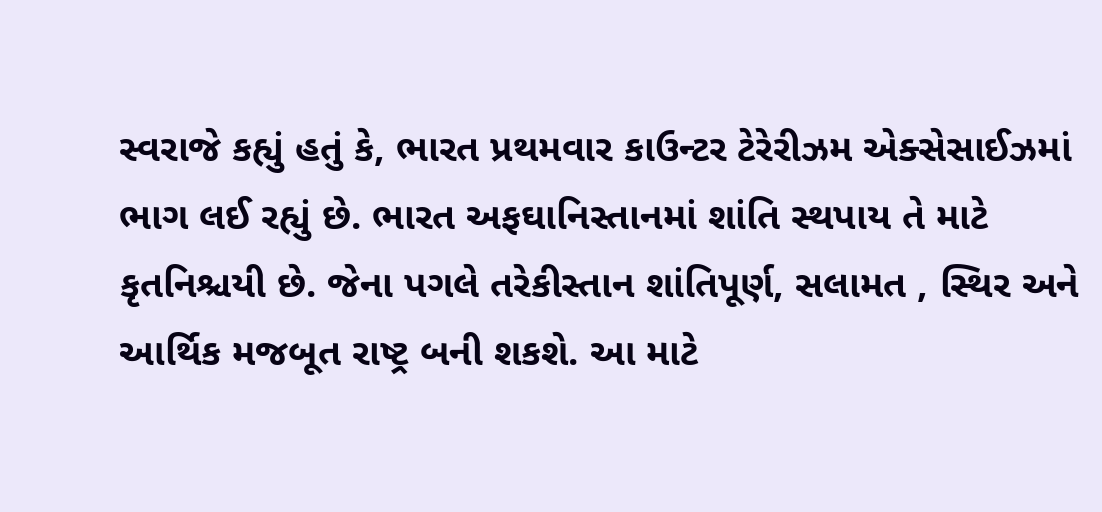સ્વરાજે કહ્યું હતું કે, ભારત પ્રથમવાર કાઉન્ટર ટેરેરીઝમ એક્સેસાઈઝમાં ભાગ લઈ રહ્યું છે. ભારત અફઘાનિસ્તાનમાં શાંતિ સ્થપાય તે માટે કૃતનિશ્ચયી છે. જેના પગલે તરેકીસ્તાન શાંતિપૂર્ણ, સલામત , સ્થિર અને આર્થિક મજબૂત રાષ્ટ્ર બની શકશે. આ માટે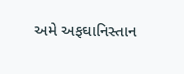અમે અફઘાનિસ્તાન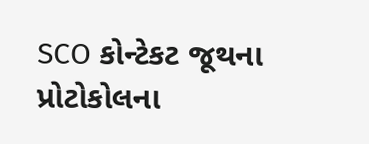SCO કોન્ટેકટ જૂથના પ્રોટોકોલના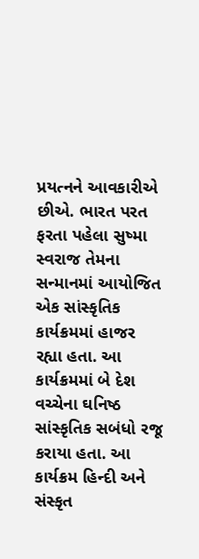પ્રયત્નને આવકારીએ છીએ. ભારત પરત ફરતા પહેલા સુષ્મા સ્વરાજ તેમના સન્માનમાં આયોજિત એક સાંસ્કૃતિક કાર્યક્રમમાં હાજર રહ્યા હતા. આ કાર્યક્રમમાં બે દેશ વચ્ચેના ઘનિષ્ઠ સાંસ્કૃતિક સબંધો રજૂ કરાયા હતા. આ કાર્યક્રમ હિન્દી અને સંસ્કૃત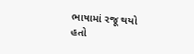ભાષામાં રજૂ થયો હતો